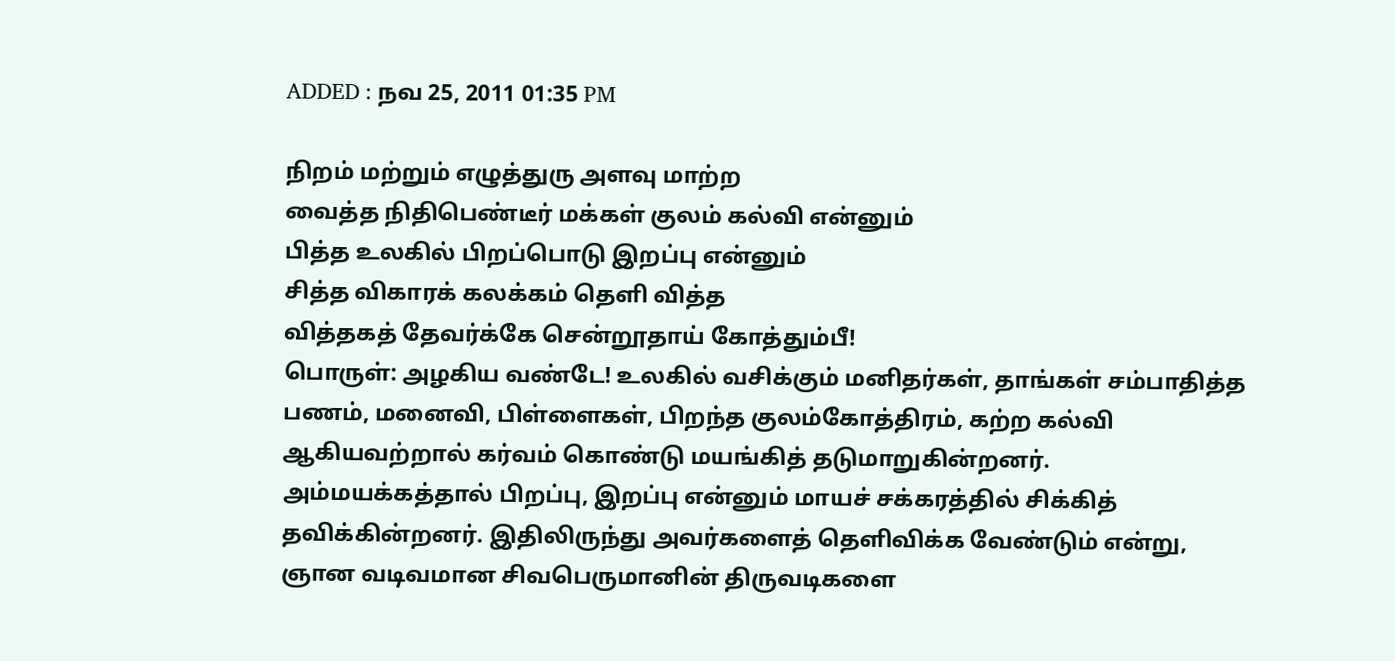ADDED : நவ 25, 2011 01:35 PM

நிறம் மற்றும் எழுத்துரு அளவு மாற்ற
வைத்த நிதிபெண்டீர் மக்கள் குலம் கல்வி என்னும்
பித்த உலகில் பிறப்பொடு இறப்பு என்னும்
சித்த விகாரக் கலக்கம் தெளி வித்த
வித்தகத் தேவர்க்கே சென்றூதாய் கோத்தும்பீ!
பொருள்: அழகிய வண்டே! உலகில் வசிக்கும் மனிதர்கள், தாங்கள் சம்பாதித்த பணம், மனைவி, பிள்ளைகள், பிறந்த குலம்கோத்திரம், கற்ற கல்வி ஆகியவற்றால் கர்வம் கொண்டு மயங்கித் தடுமாறுகின்றனர். அம்மயக்கத்தால் பிறப்பு, இறப்பு என்னும் மாயச் சக்கரத்தில் சிக்கித் தவிக்கின்றனர். இதிலிருந்து அவர்களைத் தெளிவிக்க வேண்டும் என்று, ஞான வடிவமான சிவபெருமானின் திருவடிகளை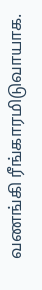வணங்கி ரீங்காரமிடுவாயாக.